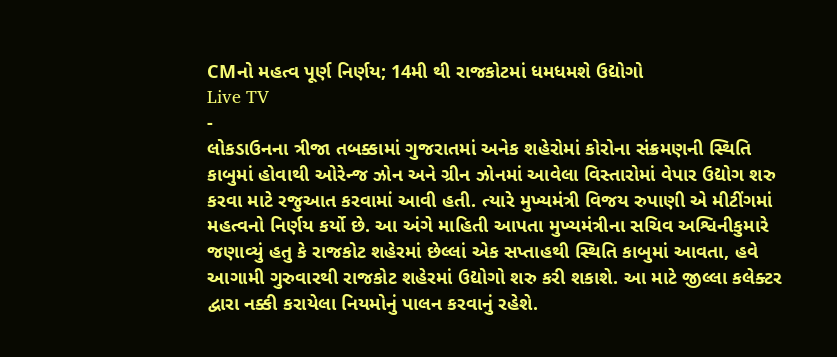CMનો મહત્વ પૂર્ણ નિર્ણય; 14મી થી રાજકોટમાં ધમધમશે ઉદ્યોગો
Live TV
-
લોકડાઉનના ત્રીજા તબક્કામાં ગુજરાતમાં અનેક શહેરોમાં કોરોના સંક્રમણની સ્થિતિ કાબુમાં હોવાથી ઓરેન્જ ઝોન અને ગ્રીન ઝોનમાં આવેલા વિસ્તારોમાં વેપાર ઉદ્યોગ શરુ કરવા માટે રજુઆત કરવામાં આવી હતી. ત્યારે મુખ્યમંત્રી વિજય રુપાણી એ મીટીંગમાં મહત્વનો નિર્ણય કર્યો છે. આ અંગે માહિતી આપતા મુખ્યમંત્રીના સચિવ અશ્વિનીકુમારે જણાવ્યું હતુ કે રાજકોટ શહેરમાં છેલ્લાં એક સપ્તાહથી સ્થિતિ કાબુમાં આવતા, હવે આગામી ગુરુવારથી રાજકોટ શહેરમાં ઉદ્યોગો શરુ કરી શકાશે. આ માટે જીલ્લા કલેક્ટર દ્વારા નક્કી કરાયેલા નિયમોનું પાલન કરવાનું રહેશે.